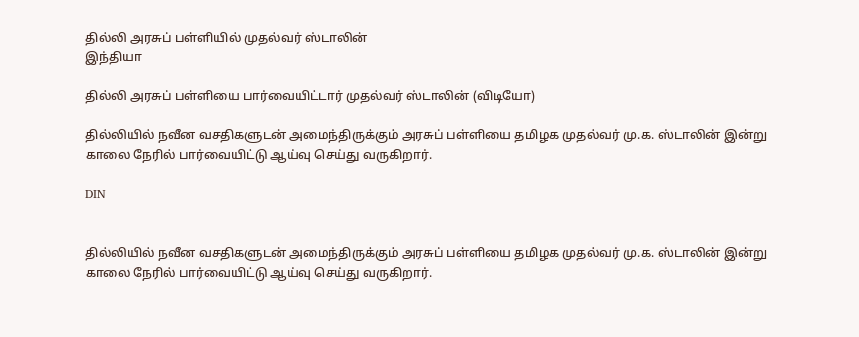தில்லி அரசுப் பள்ளியில் முதல்வர் ஸ்டாலின்
இந்தியா

தில்லி அரசுப் பள்ளியை பார்வையிட்டார் முதல்வர் ஸ்டாலின் (விடியோ)

தில்லியில் நவீன வசதிகளுடன் அமைந்திருக்கும் அரசுப் பள்ளியை தமிழக முதல்வர் மு.க. ஸ்டாலின் இன்று காலை நேரில் பார்வையிட்டு ஆய்வு செய்து வருகிறார்.

DIN


தில்லியில் நவீன வசதிகளுடன் அமைந்திருக்கும் அரசுப் பள்ளியை தமிழக முதல்வர் மு.க. ஸ்டாலின் இன்று காலை நேரில் பார்வையிட்டு ஆய்வு செய்து வருகிறார்.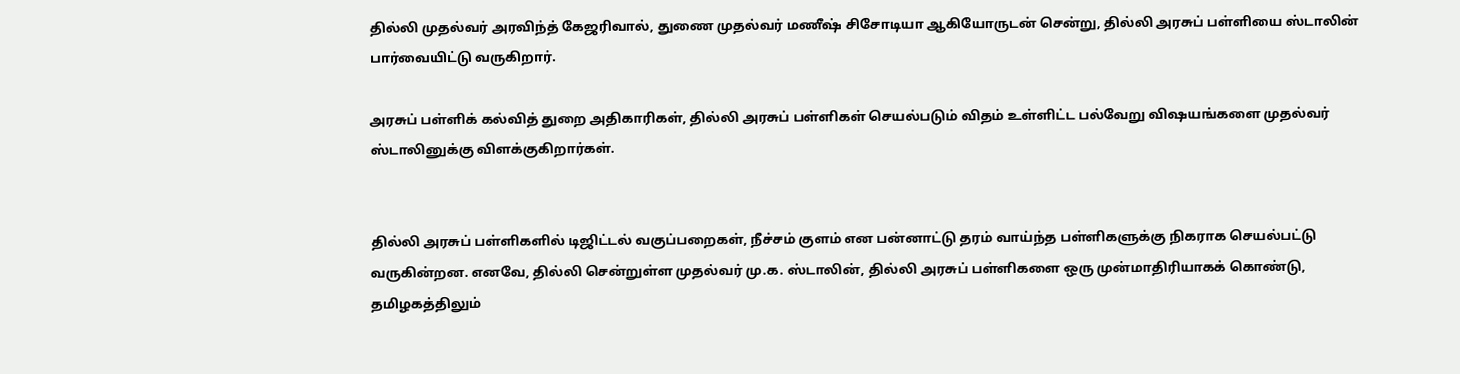தில்லி முதல்வர் அரவிந்த் கேஜரிவால், துணை முதல்வர் மணீஷ் சிசோடியா ஆகியோருடன் சென்று, தில்லி அரசுப் பள்ளியை ஸ்டாலின் பார்வையிட்டு வருகிறார்.

அரசுப் பள்ளிக் கல்வித் துறை அதிகாரிகள், தில்லி அரசுப் பள்ளிகள் செயல்படும் விதம் உள்ளிட்ட பல்வேறு விஷயங்களை முதல்வர் ஸ்டாலினுக்கு விளக்குகிறார்கள்.


தில்லி அரசுப் பள்ளிகளில் டிஜிட்டல் வகுப்பறைகள், நீச்சம் குளம் என பன்னாட்டு தரம் வாய்ந்த பள்ளிகளுக்கு நிகராக செயல்பட்டு வருகின்றன. எனவே, தில்லி சென்றுள்ள முதல்வர் மு.க. ஸ்டாலின், தில்லி அரசுப் பள்ளிகளை ஒரு முன்மாதிரியாகக் கொண்டு, தமிழகத்திலும்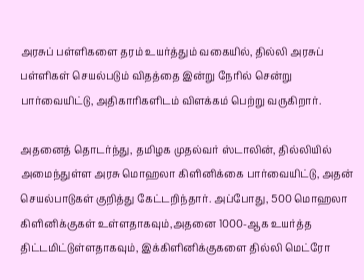அரசுப் பள்ளிகளை தரம் உயர்த்தும் வகையில், தில்லி அரசுப் பள்ளிகள் செயல்படும் விதத்தை இன்று நேரில் சென்று பார்வையிட்டு, அதிகாரிகளிடம் விளக்கம் பெற்று வருகிறார்.

அதனைத் தொடர்ந்து, தமிழக முதல்வர் ஸ்டாலின், தில்லியில் அமைந்துள்ள அரசு மொஹலா கிளினிக்கை பார்வையிட்டு, அதன் செயல்பாடுகள் குறித்து கேட்டறிந்தார். அப்போது, 500 மொஹலா கிளினிக்குகள் உள்ளதாகவும்,அதனை 1000-ஆக உயர்த்த திட்டமிட்டுள்ளதாகவும், இக்கிளினிக்குகளை தில்லி மெட்ரோ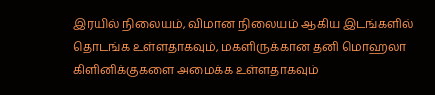இரயில் நிலையம், விமான நிலையம் ஆகிய இடங்களில் தொடங்க உள்ளதாகவும், மகளிருக்கான தனி மொஹலா கிளினிக்குகளை அமைக்க உள்ளதாகவும்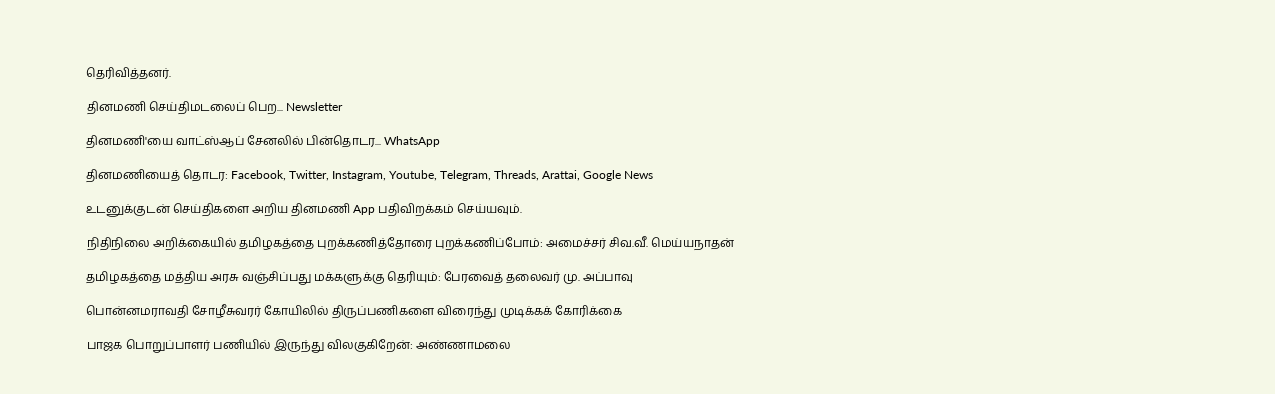தெரிவித்தனர்.

தினமணி செய்திமடலைப் பெற... Newsletter

தினமணி'யை வாட்ஸ்ஆப் சேனலில் பின்தொடர... WhatsApp

தினமணியைத் தொடர: Facebook, Twitter, Instagram, Youtube, Telegram, Threads, Arattai, Google News

உடனுக்குடன் செய்திகளை அறிய தினமணி App பதிவிறக்கம் செய்யவும்.

நிதிநிலை அறிக்கையில் தமிழகத்தை புறக்கணித்தோரை புறக்கணிப்போம்: அமைச்சர் சிவ.வீ. மெய்யநாதன்

தமிழகத்தை மத்திய அரசு வஞ்சிப்பது மக்களுக்கு தெரியும்: பேரவைத் தலைவர் மு. அப்பாவு

பொன்னமராவதி சோழீசுவரர் கோயிலில் திருப்பணிகளை விரைந்து முடிக்கக் கோரிக்கை

பாஜக பொறுப்பாளர் பணியில் இருந்து விலகுகிறேன்: அண்ணாமலை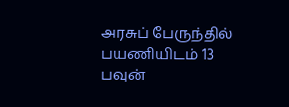அரசுப் பேருந்தில் பயணியிடம் 13 பவுன்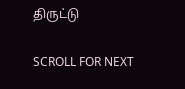திருட்டு

SCROLL FOR NEXT